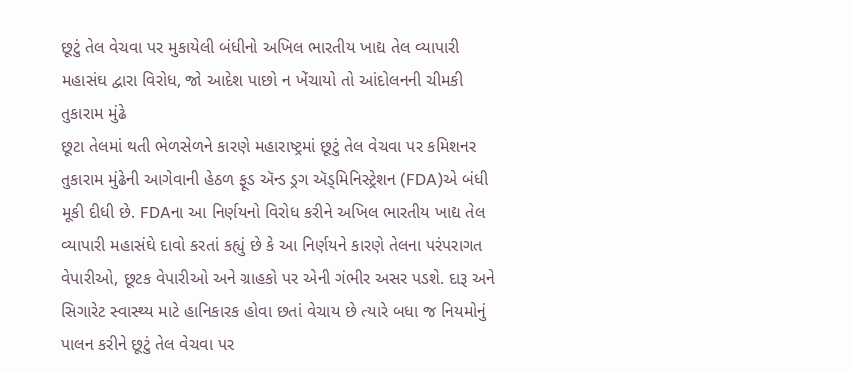છૂટું તેલ વેચવા પર મુકાયેલી બંધીનો અખિલ ભારતીય ખાદ્ય તેલ વ્યાપારી મહાસંઘ દ્વારા વિરોધ, જો આદેશ પાછો ન ખેંચાયો તો આંદોલનની ચીમકી
તુકારામ મુંઢે
છૂટા તેલમાં થતી ભેળસેળને કારણે મહારાષ્ટ્રમાં છૂટું તેલ વેચવા પર કમિશનર તુકારામ મુંઢેની આગેવાની હેઠળ ફૂડ ઍન્ડ ડ્રગ ઍડ્મિનિસ્ટ્રેશન (FDA)એ બંધી મૂકી દીધી છે. FDAના આ નિર્ણયનો વિરોધ કરીને અખિલ ભારતીય ખાદ્ય તેલ વ્યાપારી મહાસંઘે દાવો કરતાં કહ્યું છે કે આ નિર્ણયને કારણે તેલના પરંપરાગત વેપારીઓ, છૂટક વેપારીઓ અને ગ્રાહકો પર એની ગંભીર અસર પડશે. દારૂ અને સિગારેટ સ્વાસ્થ્ય માટે હાનિકારક હોવા છતાં વેચાય છે ત્યારે બધા જ નિયમોનું પાલન કરીને છૂટું તેલ વેચવા પર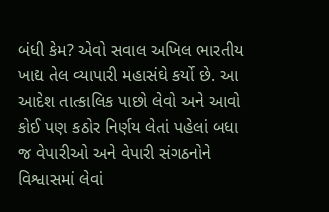બંધી કેમ? એવો સવાલ અખિલ ભારતીય ખાદ્ય તેલ વ્યાપારી મહાસંઘે કર્યો છે. આ આદેશ તાત્કાલિક પાછો લેવો અને આવો કોઈ પણ કઠોર નિર્ણય લેતાં પહેલાં બધા જ વેપારીઓ અને વેપારી સંગઠનોને વિશ્વાસમાં લેવાં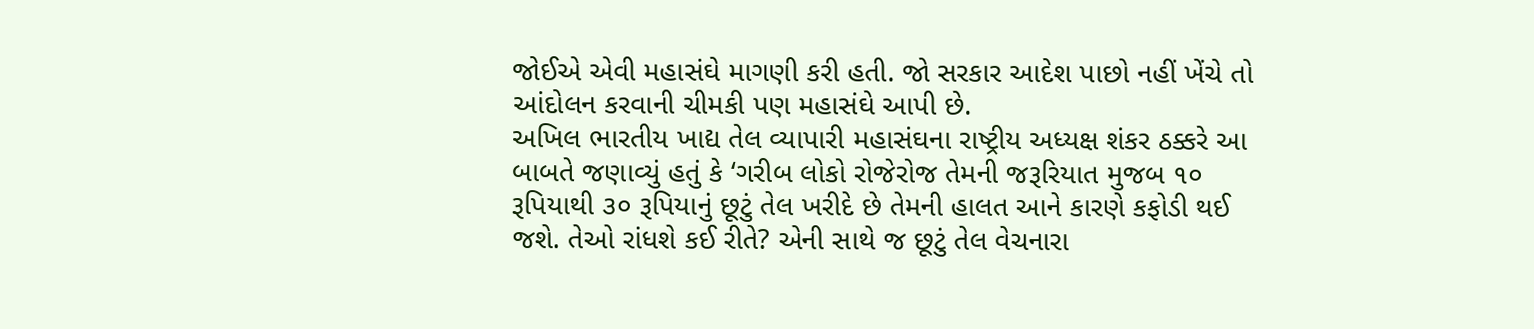જોઈએ એવી મહાસંઘે માગણી કરી હતી. જો સરકાર આદેશ પાછો નહીં ખેંચે તો આંદોલન કરવાની ચીમકી પણ મહાસંઘે આપી છે.
અખિલ ભારતીય ખાદ્ય તેલ વ્યાપારી મહાસંઘના રાષ્ટ્રીય અધ્યક્ષ શંકર ઠક્કરે આ બાબતે જણાવ્યું હતું કે ‘ગરીબ લોકો રોજેરોજ તેમની જરૂરિયાત મુજબ ૧૦ રૂપિયાથી ૩૦ રૂપિયાનું છૂટું તેલ ખરીદે છે તેમની હાલત આને કારણે કફોડી થઈ જશે. તેઓ રાંધશે કઈ રીતે? એની સાથે જ છૂટું તેલ વેચનારા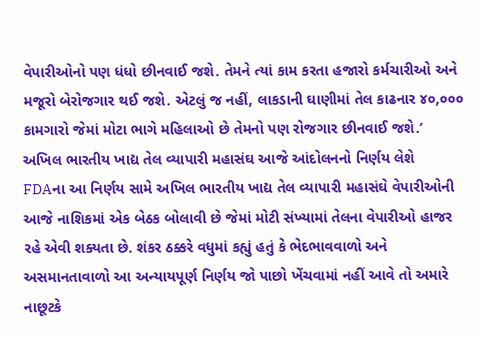વેપારીઓનો પણ ધંધો છીનવાઈ જશે. તેમને ત્યાં કામ કરતા હજારો કર્મચારીઓ અને મજૂરો બેરોજગાર થઈ જશે. એટલું જ નહીં, લાકડાની ઘાણીમાં તેલ કાઢનાર ૪૦,૦૦૦ કામગારો જેમાં મોટા ભાગે મહિલાઓ છે તેમનો પણ રોજગાર છીનવાઈ જશે.’
અખિલ ભારતીય ખાદ્ય તેલ વ્યાપારી મહાસંઘ આજે આંદોલનનો નિર્ણય લેશે
FDAના આ નિર્ણય સામે અખિલ ભારતીય ખાદ્ય તેલ વ્યાપારી મહાસંઘે વેપારીઓની આજે નાશિકમાં એક બેઠક બોલાવી છે જેમાં મોટી સંખ્યામાં તેલના વેપારીઓ હાજર રહે એવી શક્યતા છે. શંકર ઠક્કરે વધુમાં કહ્યું હતું કે ભેદભાવવાળો અને અસમાનતાવાળો આ અન્યાયપૂર્ણ નિર્ણય જો પાછો ખેંચવામાં નહીં આવે તો અમારે નાછૂટકે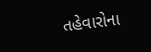તહેવારોના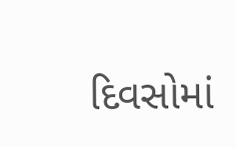દિવસોમાં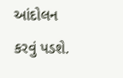આંદોલન કરવું પડશે.